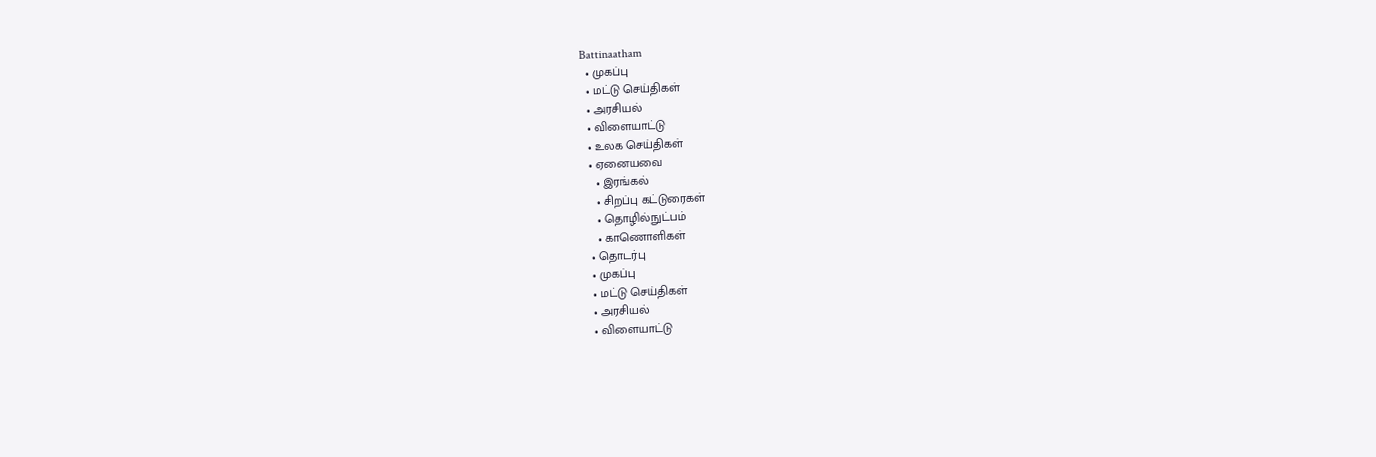Battinaatham
  • முகப்பு
  • மட்டு செய்திகள்
  • அரசியல்
  • விளையாட்டு
  • உலக செய்திகள்
  • ஏனையவை
    • இரங்கல்
    • சிறப்பு கட்டுரைகள்
    • தொழில்நுட்பம்
    • காணொளிகள்
  • தொடர்பு
  • முகப்பு
  • மட்டு செய்திகள்
  • அரசியல்
  • விளையாட்டு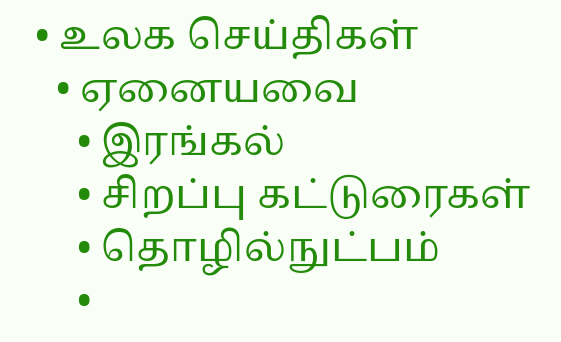• உலக செய்திகள்
  • ஏனையவை
    • இரங்கல்
    • சிறப்பு கட்டுரைகள்
    • தொழில்நுட்பம்
    •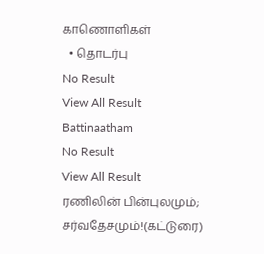காணொளிகள்
  • தொடர்பு
No Result
View All Result
Battinaatham
No Result
View All Result
ரணிலின் பின்புலமும்; சர்வதேசமும்!(கட்டுரை)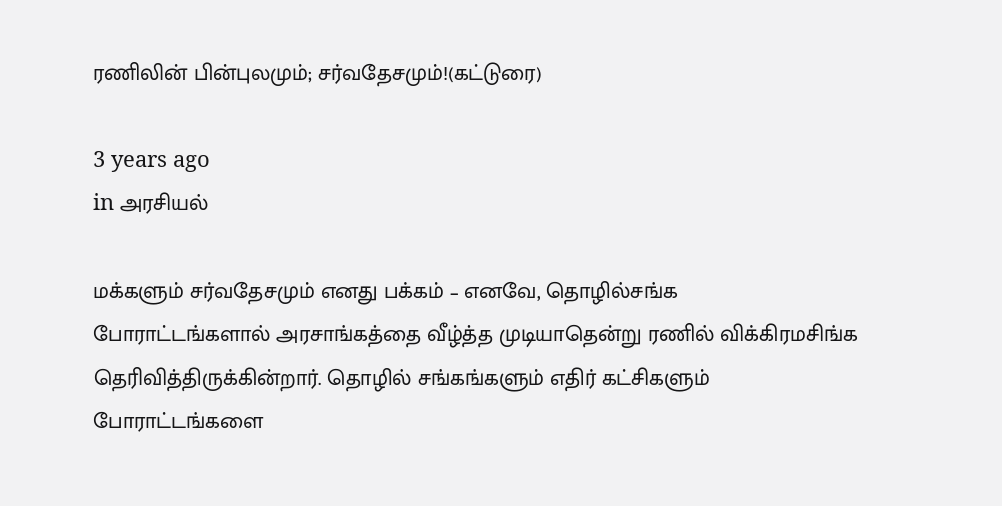ரணிலின் பின்புலமும்; சர்வதேசமும்!(கட்டுரை)

3 years ago
in அரசியல்

மக்களும் சர்வதேசமும் எனது பக்கம் – எனவே, தொழில்சங்க போராட்டங்களால் அரசாங்கத்தை வீழ்த்த முடியாதென்று ரணில் விக்கிரமசிங்க தெரிவித்திருக்கின்றார். தொழில் சங்கங்களும் எதிர் கட்சிகளும் போராட்டங்களை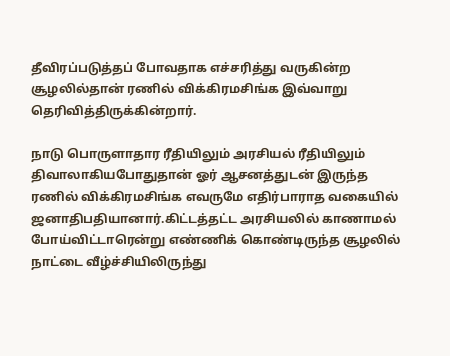தீவிரப்படுத்தப் போவதாக எச்சரித்து வருகின்ற சூழலில்தான் ரணில் விக்கிரமசிங்க இவ்வாறு தெரிவித்திருக்கின்றார்.

நாடு பொருளாதார ரீதியிலும் அரசியல் ரீதியிலும் திவாலாகியபோதுதான் ஓர் ஆசனத்துடன் இருந்த ரணில் விக்கிரமசிங்க எவருமே எதிர்பாராத வகையில் ஜனாதிபதியானார்.கிட்டத்தட்ட அரசியலில் காணாமல் போய்விட்டாரென்று எண்ணிக் கொண்டிருந்த சூழலில் நாட்டை வீழ்ச்சியிலிருந்து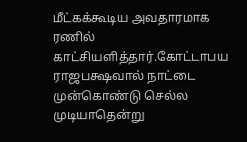மீட்கக்கூடிய அவதாரமாக ரணில் காட்சியளித்தார்.கோட்டாபய ராஜபக்ஷவால் நாட்டை முன்கொண்டு செல்ல முடியாதென்று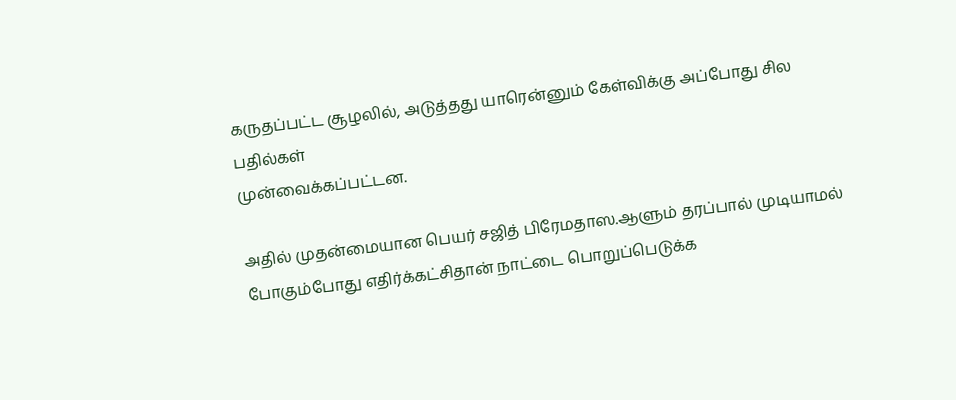கருதப்பட்ட சூழலில், அடுத்தது யாரென்னும் கேள்விக்கு அப்போது சில பதில்கள்
முன்வைக்கப்பட்டன.

அதில் முதன்மையான பெயர் சஜித் பிரேமதாஸ.ஆளும் தரப்பால் முடியாமல் போகும்போது எதிர்க்கட்சிதான் நாட்டை பொறுப்பெடுக்க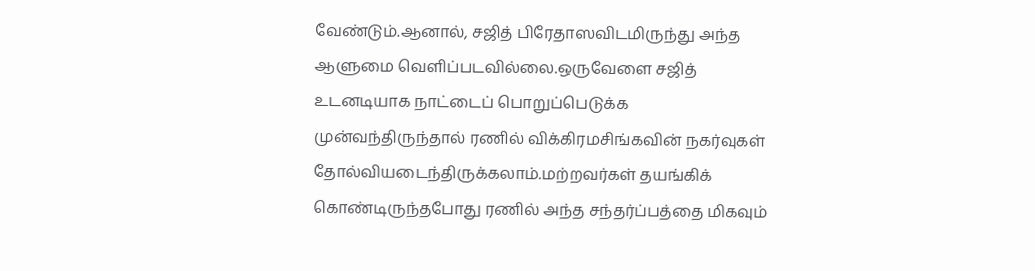வேண்டும்.ஆனால், சஜித் பிரேதாஸவிடமிருந்து அந்த ஆளுமை வெளிப்படவில்லை.ஒருவேளை சஜித் உடனடியாக நாட்டைப் பொறுப்பெடுக்க முன்வந்திருந்தால் ரணில் விக்கிரமசிங்கவின் நகர்வுகள் தோல்வியடைந்திருக்கலாம்.மற்றவர்கள் தயங்கிக் கொண்டிருந்தபோது ரணில் அந்த சந்தர்ப்பத்தை மிகவும்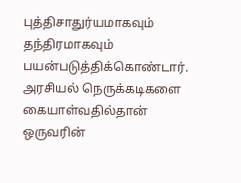புத்திசாதுர்யமாகவும் தந்திரமாகவும் பயன்படுத்திக்கொண்டார்.
அரசியல் நெருக்கடிகளை கையாள்வதில்தான் ஒருவரின்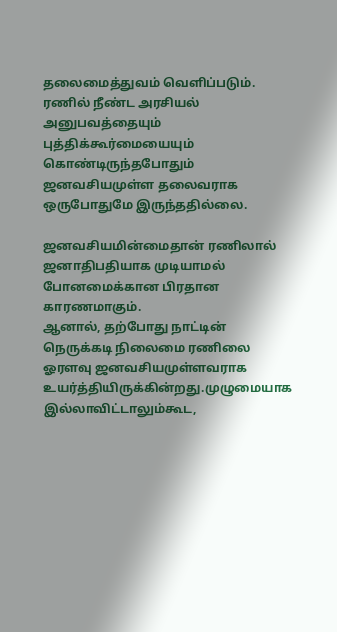தலைமைத்துவம் வெளிப்படும்.
ரணில் நீண்ட அரசியல் அனுபவத்தையும் புத்திக்கூர்மையையும் கொண்டிருந்தபோதும் ஜனவசியமுள்ள தலைவராக ஒருபோதுமே இருந்ததில்லை.

ஜனவசியமின்மைதான் ரணிலால் ஜனாதிபதியாக முடியாமல் போனமைக்கான பிரதான காரணமாகும்.
ஆனால், தற்போது நாட்டின் நெருக்கடி நிலைமை ரணிலை ஓரளவு ஜனவசியமுள்ளவராக உயர்த்தியிருக்கின்றது.முழுமையாக இல்லாவிட்டாலும்கூட,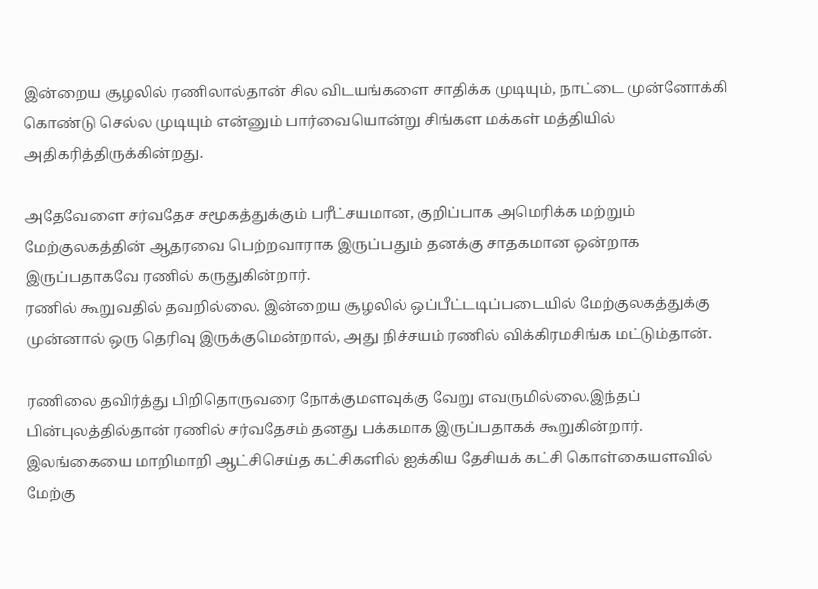இன்றைய சூழலில் ரணிலால்தான் சில விடயங்களை சாதிக்க முடியும், நாட்டை முன்னோக்கி கொண்டு செல்ல முடியும் என்னும் பார்வையொன்று சிங்கள மக்கள் மத்தியில் அதிகரித்திருக்கின்றது.

அதேவேளை சர்வதேச சமூகத்துக்கும் பரீட்சயமான, குறிப்பாக அமெரிக்க மற்றும் மேற்குலகத்தின் ஆதரவை பெற்றவாராக இருப்பதும் தனக்கு சாதகமான ஒன்றாக இருப்பதாகவே ரணில் கருதுகின்றார்.
ரணில் கூறுவதில் தவறில்லை. இன்றைய சூழலில் ஒப்பீட்டடிப்படையில் மேற்குலகத்துக்கு முன்னால் ஒரு தெரிவு இருக்குமென்றால், அது நிச்சயம் ரணில் விக்கிரமசிங்க மட்டும்தான்.

ரணிலை தவிர்த்து பிறிதொருவரை நோக்குமளவுக்கு வேறு எவருமில்லை.இந்தப் பின்புலத்தில்தான் ரணில் சர்வதேசம் தனது பக்கமாக இருப்பதாகக் கூறுகின்றார். இலங்கையை மாறிமாறி ஆட்சிசெய்த கட்சிகளில் ஐக்கிய தேசியக் கட்சி கொள்கையளவில் மேற்கு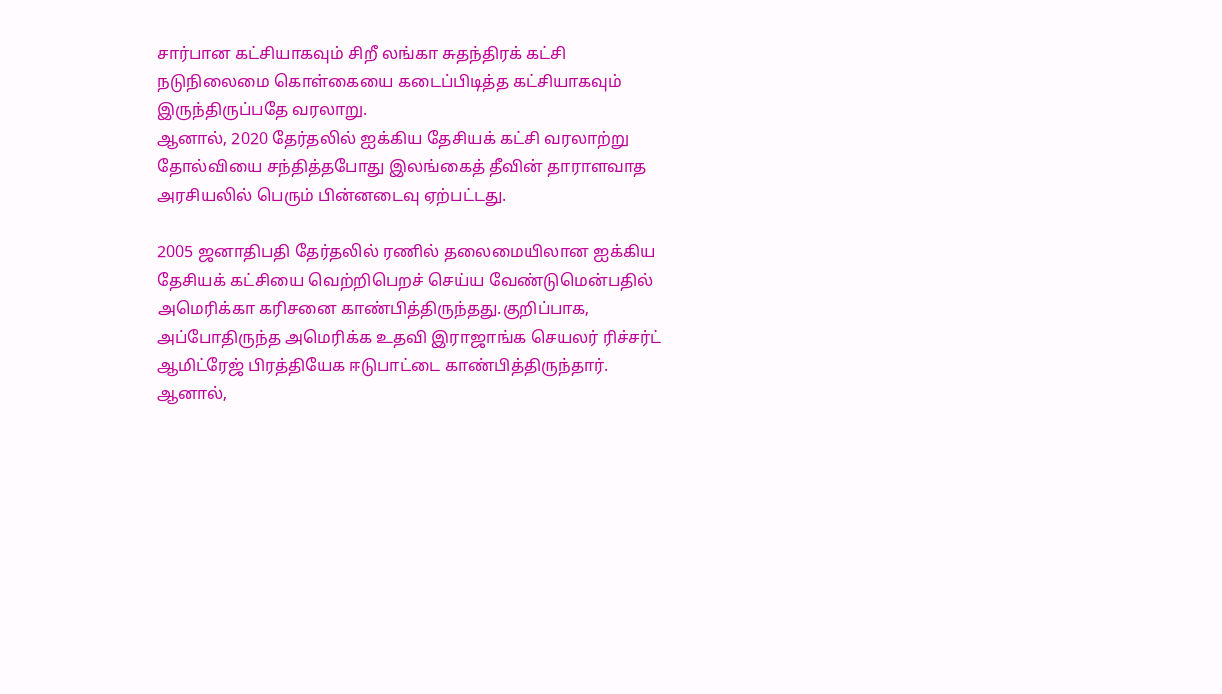சார்பான கட்சியாகவும் சிறீ லங்கா சுதந்திரக் கட்சி நடுநிலைமை கொள்கையை கடைப்பிடித்த கட்சியாகவும் இருந்திருப்பதே வரலாறு.
ஆனால், 2020 தேர்தலில் ஐக்கிய தேசியக் கட்சி வரலாற்று தோல்வியை சந்தித்தபோது இலங்கைத் தீவின் தாராளவாத அரசியலில் பெரும் பின்னடைவு ஏற்பட்டது.

2005 ஜனாதிபதி தேர்தலில் ரணில் தலைமையிலான ஐக்கிய தேசியக் கட்சியை வெற்றிபெறச் செய்ய வேண்டுமென்பதில் அமெரிக்கா கரிசனை காண்பித்திருந்தது.குறிப்பாக, அப்போதிருந்த அமெரிக்க உதவி இராஜாங்க செயலர் ரிச்சர்ட் ஆமிட்ரேஜ் பிரத்தியேக ஈடுபாட்டை காண்பித்திருந்தார்.
ஆனால்,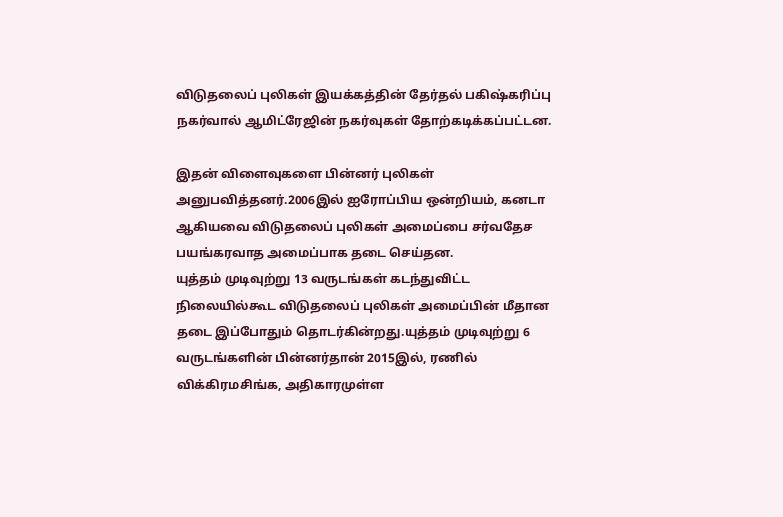விடுதலைப் புலிகள் இயக்கத்தின் தேர்தல் பகிஷ்கரிப்பு நகர்வால் ஆமிட்ரேஜின் நகர்வுகள் தோற்கடிக்கப்பட்டன.

இதன் விளைவுகளை பின்னர் புலிகள் அனுபவித்தனர்.2006இல் ஐரோப்பிய ஒன்றியம், கனடா ஆகியவை விடுதலைப் புலிகள் அமைப்பை சர்வதேச பயங்கரவாத அமைப்பாக தடை செய்தன.
யுத்தம் முடிவுற்று 13 வருடங்கள் கடந்துவிட்ட நிலையில்கூட விடுதலைப் புலிகள் அமைப்பின் மீதான தடை இப்போதும் தொடர்கின்றது.யுத்தம் முடிவுற்று 6 வருடங்களின் பின்னர்தான் 2015இல், ரணில் விக்கிரமசிங்க, அதிகாரமுள்ள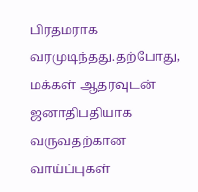பிரதமராக வரமுடிந்தது.தற்போது, மக்கள் ஆதரவுடன் ஜனாதிபதியாக வருவதற்கான வாய்ப்புகள்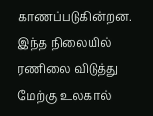காணப்படுகின்றன. இந்த நிலையில் ரணிலை விடுத்து மேற்கு உலகால்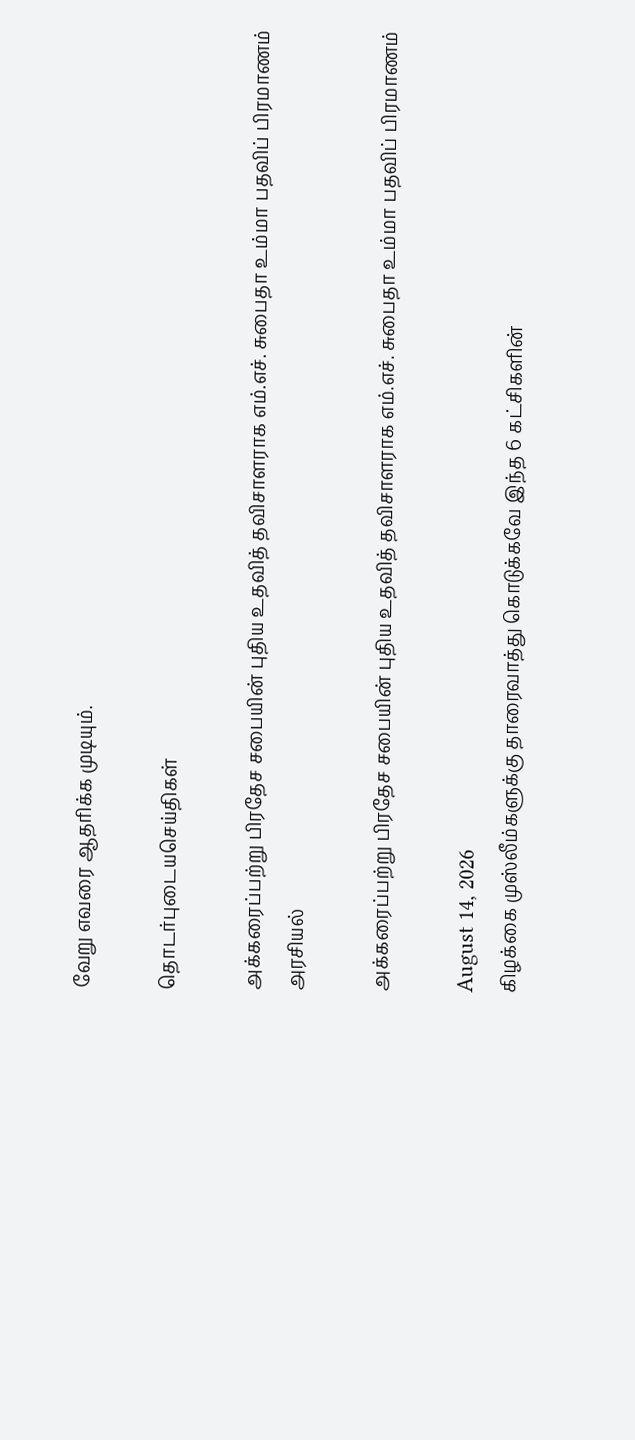வேறு எவரை ஆதரிக்க முடியும்.

தொடர்புடையசெய்திகள்

அக்கரைப்பற்று பிரதேச சபையின் புதிய உதவித் தவிசாளராக எம்.எச். சுபைதா உம்மா பதவிப் பிரமாணம்
அரசியல்

அக்கரைப்பற்று பிரதேச சபையின் புதிய உதவித் தவிசாளராக எம்.எச். சுபைதா உம்மா பதவிப் பிரமாணம்

August 14, 2026
கிழக்கை முஸ்லீம்களுக்கு தாரைவாத்து கொடுக்கவே இந்த 6 கட்சிகளின்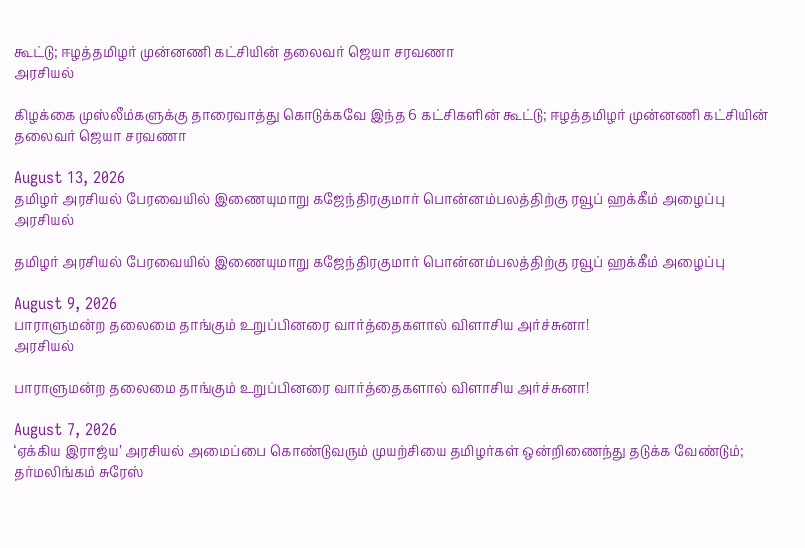கூட்டு; ஈழத்தமிழர் முன்னணி கட்சியின் தலைவர் ஜெயா சரவணா
அரசியல்

கிழக்கை முஸ்லீம்களுக்கு தாரைவாத்து கொடுக்கவே இந்த 6 கட்சிகளின் கூட்டு; ஈழத்தமிழர் முன்னணி கட்சியின் தலைவர் ஜெயா சரவணா

August 13, 2026
தமிழர் அரசியல் பேரவையில் இணையுமாறு கஜேந்திரகுமார் பொன்னம்பலத்திற்கு ரவூப் ஹக்கீம் அழைப்பு
அரசியல்

தமிழர் அரசியல் பேரவையில் இணையுமாறு கஜேந்திரகுமார் பொன்னம்பலத்திற்கு ரவூப் ஹக்கீம் அழைப்பு

August 9, 2026
பாராளுமன்ற தலைமை தாங்கும் உறுப்பினரை வார்த்தைகளால் விளாசிய அர்ச்சுனா!
அரசியல்

பாராளுமன்ற தலைமை தாங்கும் உறுப்பினரை வார்த்தைகளால் விளாசிய அர்ச்சுனா!

August 7, 2026
‘ஏக்கிய இராஜ்ய’ அரசியல் அமைப்பை கொண்டுவரும் முயற்சியை தமிழர்கள் ஒன்றிணைந்து தடுக்க வேண்டும்; தர்மலிங்கம் சுரேஸ்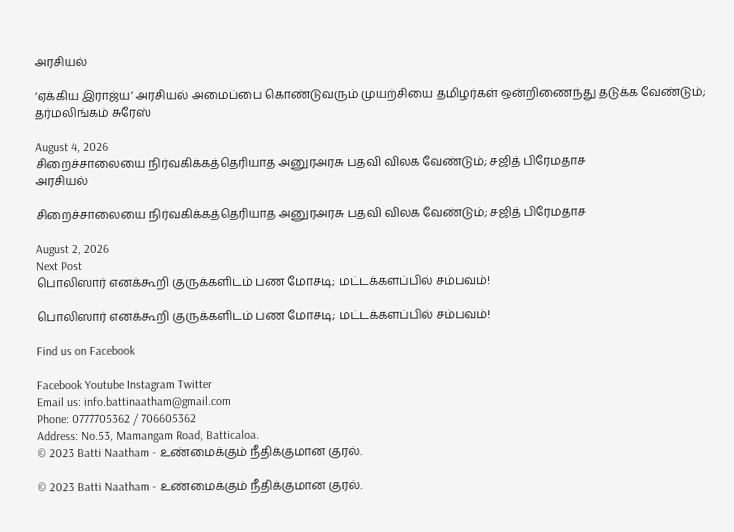அரசியல்

‘ஏக்கிய இராஜ்ய’ அரசியல் அமைப்பை கொண்டுவரும் முயற்சியை தமிழர்கள் ஒன்றிணைந்து தடுக்க வேண்டும்; தர்மலிங்கம் சுரேஸ்

August 4, 2026
சிறைச்சாலையை நிர்வகிக்கத்தெரியாத அனுரஅரசு பதவி விலக வேண்டும்; சஜித் பிரேமதாச
அரசியல்

சிறைச்சாலையை நிர்வகிக்கத்தெரியாத அனுரஅரசு பதவி விலக வேண்டும்; சஜித் பிரேமதாச

August 2, 2026
Next Post
பொலிஸார் எனக்கூறி குருக்களிடம் பண மோசடி; மட்டக்களப்பில் சம்பவம்!

பொலிஸார் எனக்கூறி குருக்களிடம் பண மோசடி; மட்டக்களப்பில் சம்பவம்!

Find us on Facebook

Facebook Youtube Instagram Twitter
Email us: info.battinaatham@gmail.com
Phone: 0777705362 / 706605362
Address: No.53, Mamangam Road, Batticaloa.
© 2023 Batti Naatham - உண்மைக்கும் நீதிக்குமான குரல்.

© 2023 Batti Naatham - உண்மைக்கும் நீதிக்குமான குரல்.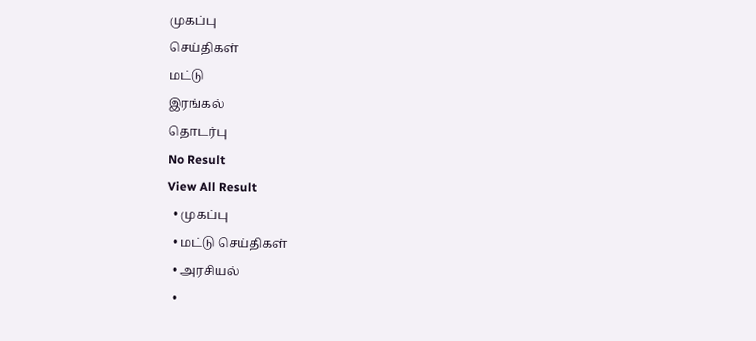முகப்பு
செய்திகள்
மட்டு
இரங்கல்
தொடர்பு
No Result
View All Result
  • முகப்பு
  • மட்டு செய்திகள்
  • அரசியல்
  •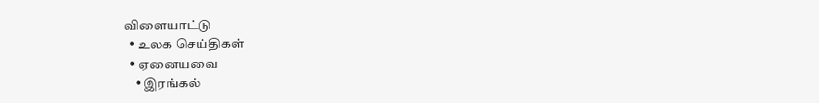விளையாட்டு
  • உலக செய்திகள்
  • ஏனையவை
    • இரங்கல்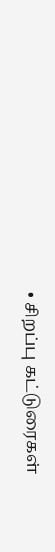• சிறப்பு கட்டுரைகள்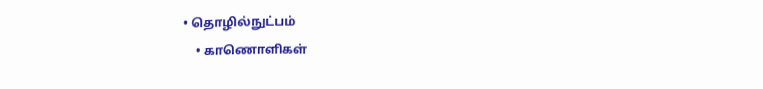• தொழில்நுட்பம்
    • காணொளிகள்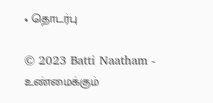• தொடர்பு

© 2023 Batti Naatham - உண்மைக்கும்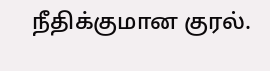நீதிக்குமான குரல்.